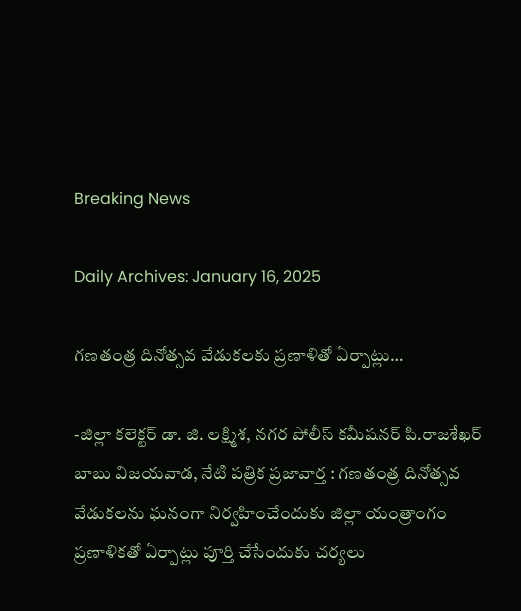Breaking News

Daily Archives: January 16, 2025

గణతంత్ర దినోత్సవ వేడుకలకు ప్రణాళితో ఏర్పాట్లు…

-జిల్లా కలెక్టర్‌ డా. జి. లక్ష్మిశ, నగర పోలీస్‌ కమీషనర్‌ పి.రాజశేఖర్‌ బాబు విజయవాడ, నేటి పత్రిక ప్రజావార్త : గణతంత్ర దినోత్సవ వేడుకలను ఘనంగా నిర్వహించేందుకు జిల్లా యంత్రాంగం ప్రణాళికతో ఏర్పాట్లు పూర్తి చేసేందుకు చర్యలు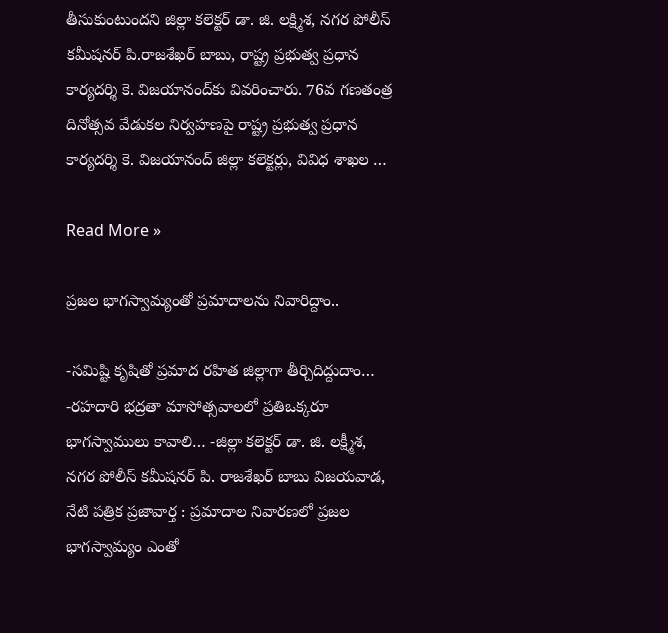తీసుకుంటుందని జిల్లా కలెక్టర్‌ డా. జి. లక్ష్మిశ, నగర పోలీస్‌ కమీషనర్‌ పి.రాజశేఖర్‌ బాబు, రాష్ట్ర ప్రభుత్వ ప్రధాన కార్యదర్శి కె. విజయానంద్‌కు వివరించారు. 76వ గణతంత్ర దినోత్సవ వేడుకల నిర్వహణపై రాష్ట్ర ప్రభుత్వ ప్రధాన కార్యదర్శి కె. విజయానంద్‌ జిల్లా కలెక్టర్లు, వివిధ శాఖల …

Read More »

ప్రజల భాగస్వామ్యంతో ప్రమాదాలను నివారిద్దాం..

-సమిష్టి కృషితో ప్రమాద రహిత జిల్లాగా తీర్చిదిద్దుదాం… -రహదారి భద్రతా మాసోత్సవాలలో ప్రతిఒక్కరూ భాగస్వాములు కావాలి… -జిల్లా కలెక్టర్ డా. జి. లక్ష్మీశ, నగర పోలీస్ కమీషనర్ పి. రాజశేఖర్ బాబు విజయవాడ, నేటి పత్రిక ప్రజావార్త : ప్రమాదాల నివారణలో ప్రజల భాగస్వామ్యం ఎంతో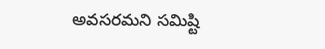అవసరమని సమిష్టి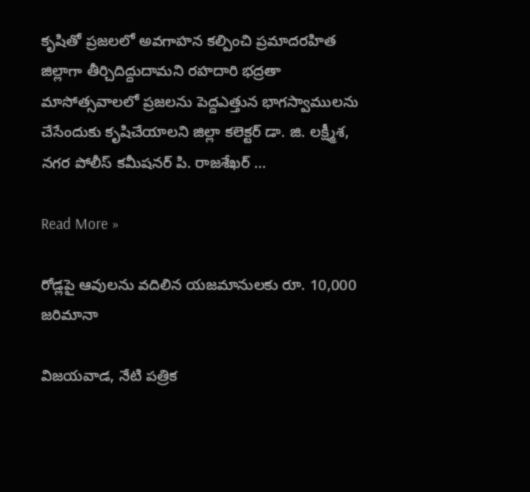కృషితో ప్రజలలో అవగాహన కల్పించి ప్రమాదరహిత జిల్లాగా తీర్చిదిద్దుదామని రహదారి భద్రతా మాసోత్సవాలలో ప్రజలను పెద్దఎత్తున భాగస్వాములను చేసేందుకు కృషిచేయాలని జిల్లా కలెక్టర్ డా. జి. లక్ష్మీశ, నగర పోలీస్ కమీషనర్ పి. రాజశేఖర్ …

Read More »

రోడ్లపై ఆవులను వదిలిన యజమానులకు రూ. 10,000 జరిమానా

విజయవాడ, నేటి పత్రిక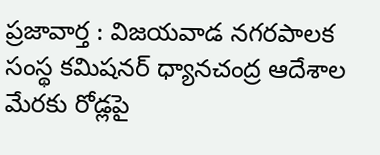ప్రజావార్త : విజయవాడ నగరపాలక సంస్థ కమిషనర్ ధ్యానచంద్ర ఆదేశాల మేరకు రోడ్లపై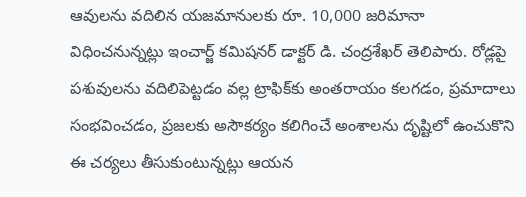ఆవులను వదిలిన యజమానులకు రూ. 10,000 జరిమానా విధించనున్నట్లు ఇంచార్జ్ కమిషనర్ డాక్టర్ డి. చంద్రశేఖర్ తెలిపారు. రోడ్లపై పశువులను వదిలిపెట్టడం వల్ల ట్రాఫిక్‌కు అంతరాయం కలగడం, ప్రమాదాలు సంభవించడం, ప్రజలకు అసౌకర్యం కలిగించే అంశాలను దృష్టిలో ఉంచుకొని ఈ చర్యలు తీసుకుంటున్నట్లు ఆయన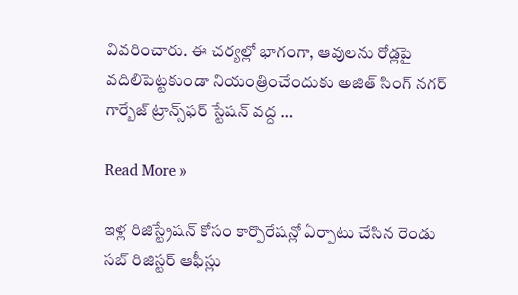వివరించారు. ఈ చర్యల్లో భాగంగా, ఆవులను రోడ్లపై వదిలిపెట్టకుండా నియంత్రించేందుకు అజిత్ సింగ్ నగర్ గార్బేజ్ ట్రాన్స్‌ఫర్ స్టేషన్ వద్ద …

Read More »

ఇళ్ల రిజిస్ట్రేషన్ కోసం కార్పొరేషన్లో ఏర్పాటు చేసిన రెండు సబ్ రిజిస్టర్ ఆఫీస్లు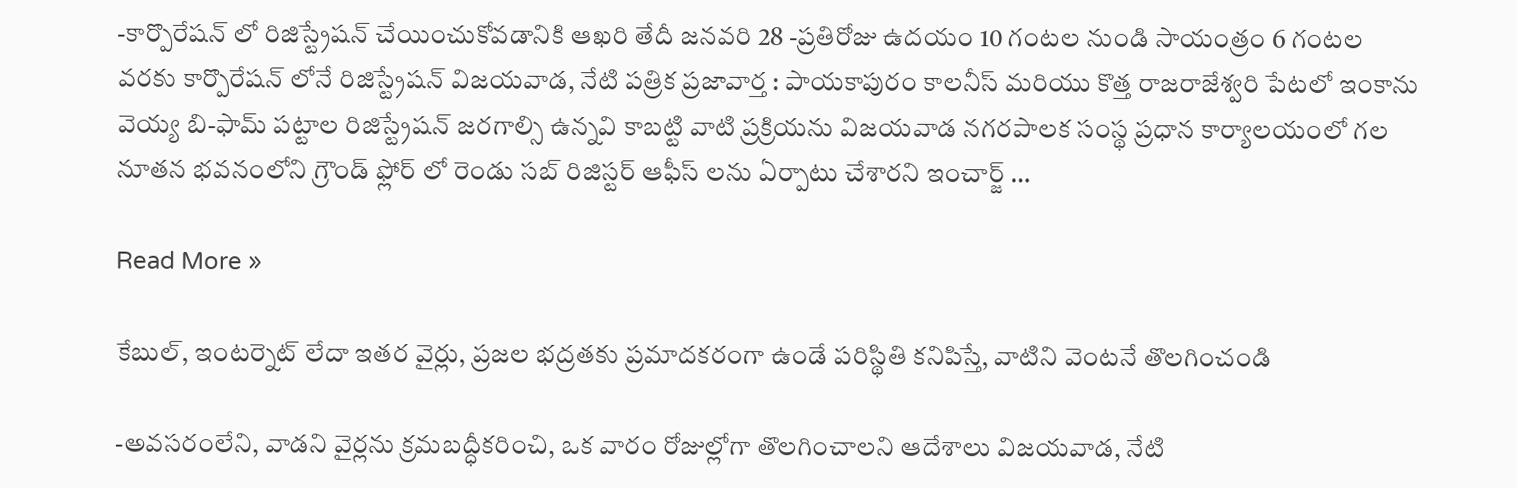-కార్పొరేషన్ లో రిజిస్ట్రేషన్ చేయించుకోవడానికి ఆఖరి తేదీ జనవరి 28 -ప్రతిరోజు ఉదయం 10 గంటల నుండి సాయంత్రం 6 గంటల వరకు కార్పొరేషన్ లోనే రిజిస్ట్రేషన్ విజయవాడ, నేటి పత్రిక ప్రజావార్త : పాయకాపురం కాలనీస్ మరియు కొత్త రాజరాజేశ్వరి పేటలో ఇంకాను వెయ్య బి-ఫామ్ పట్టాల రిజిస్ట్రేషన్ జరగాల్సి ఉన్నవి కాబట్టి వాటి ప్రక్రియను విజయవాడ నగరపాలక సంస్థ ప్రధాన కార్యాలయంలో గల నూతన భవనంలోని గ్రౌండ్ ఫ్లోర్ లో రెండు సబ్ రిజిస్టర్ ఆఫీస్ లను ఏర్పాటు చేశారని ఇంచార్జ్ …

Read More »

కేబుల్, ఇంటర్నెట్ లేదా ఇతర వైర్లు, ప్రజల భద్రతకు ప్రమాదకరంగా ఉండే పరిస్థితి కనిపిస్తే, వాటిని వెంటనే తొలగించండి

-అవసరంలేని, వాడని వైర్లను క్రమబద్ధీకరించి, ఒక వారం రోజుల్లోగా తొలగించాలని ఆదేశాలు విజయవాడ, నేటి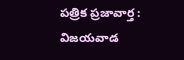పత్రిక ప్రజావార్త : విజయవాడ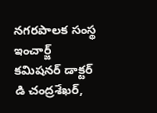నగరపాలక సంస్థ ఇంచార్జ్ కమిషనర్ డాక్టర్ డి చంద్రశేఖర్,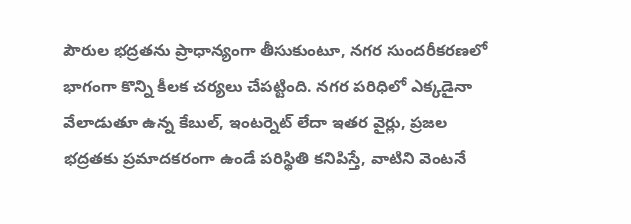పౌరుల భద్రతను ప్రాధాన్యంగా తీసుకుంటూ, నగర సుందరీకరణలో భాగంగా కొన్ని కీలక చర్యలు చేపట్టింది. నగర పరిధిలో ఎక్కడైనా వేలాడుతూ ఉన్న కేబుల్, ఇంటర్నెట్ లేదా ఇతర వైర్లు, ప్రజల భద్రతకు ప్రమాదకరంగా ఉండే పరిస్థితి కనిపిస్తే, వాటిని వెంటనే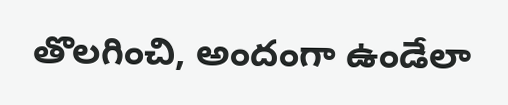తొలగించి, అందంగా ఉండేలా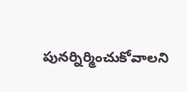పునర్నిర్మించుకోవాలని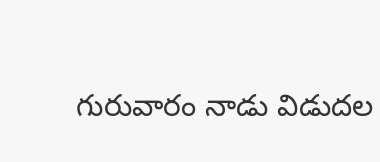గురువారం నాడు విడుదల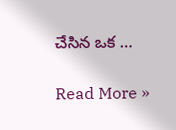చేసిన ఒక …

Read More »